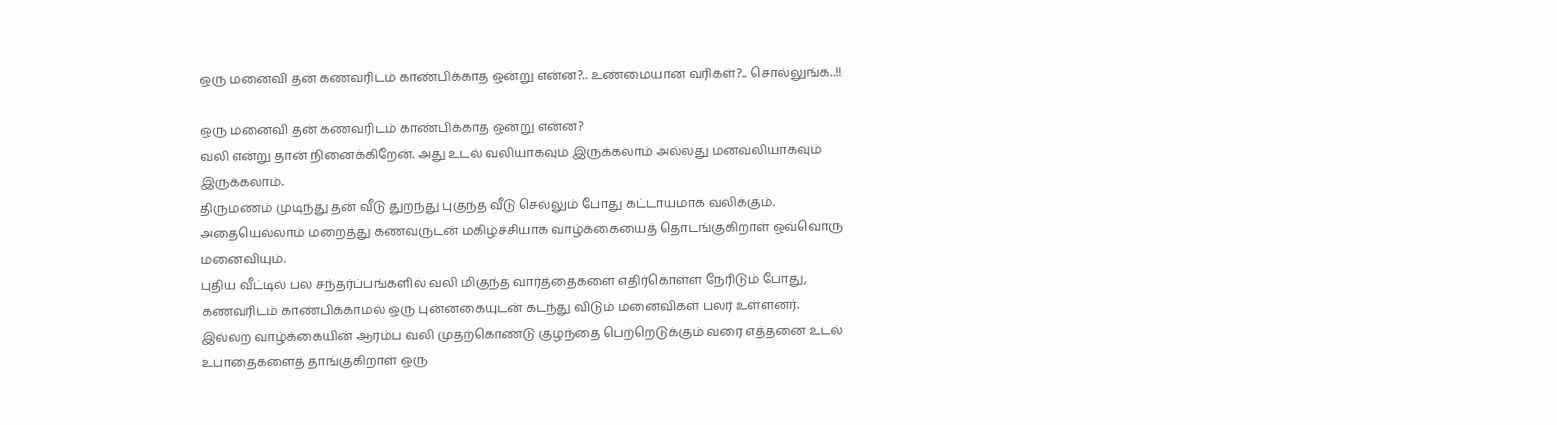ஒரு மனைவி தன் கணவரிடம் காண்பிக்காத ஒன்று என்ன?.. உண்மையான வரிகள்?.. சொல்லுங்க..!!

ஒரு மனைவி தன் கணவரிடம் காண்பிக்காத ஒன்று என்ன?
வலி என்று தான் நினைக்கிறேன். அது உடல் வலியாகவும் இருக்கலாம் அல்லது மனவலியாகவும் இருக்கலாம்.
திருமணம் முடிந்து தன் வீடு துறந்து புகுந்த வீடு செல்லும் போது கட்டாயமாக வலிக்கும். அதையெல்லாம் மறைத்து கணவருடன் மகிழ்ச்சியாக வாழ்க்கையைத் தொடங்குகிறாள் ஒவ்வொரு மனைவியும்.
புதிய வீட்டில் பல சந்தர்ப்பங்களில் வலி மிகுந்த வார்த்தைகளை எதிர்கொள்ள நேரிடும் போது, கணவரிடம் காண்பிக்காமல் ஒரு புன்னகையுடன் கடந்து விடும் மனைவிகள் பலர் உள்ளனர்.
இல்லற வாழ்க்கையின் ஆரம்ப வலி முதற்கொண்டு குழந்தை பெற்றெடுக்கும் வரை எத்தனை உடல் உபாதைகளைத் தாங்குகிறாள் ஒரு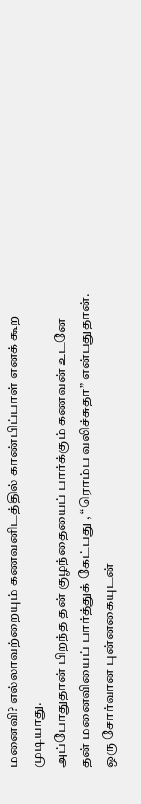மனைவி? எல்லாவற்றையும் கணவனிடத்தில் காண்பிப்பாள் எனக் கூற முடியாது.
அப்போதுதான் பிறந்த தன் குழந்தையைப் பார்க்கும் கணவன் உடனே தன் மனைவியைப் பார்த்துக் கேட்பது , “ரொம்ப வலிச்சுதா” என்பதுதான். ஒரு சோர்வான புன்னகையுடன்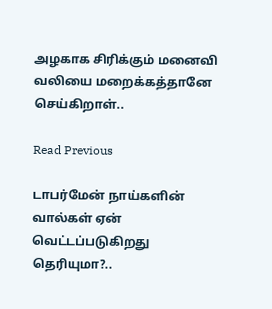அழகாக சிரிக்கும் மனைவி வலியை மறைக்கத்தானே செய்கிறாள்..

Read Previous

டாபர்மேன் நாய்களின் வால்கள் ஏன் வெட்டப்படுகிறது தெரியுமா?..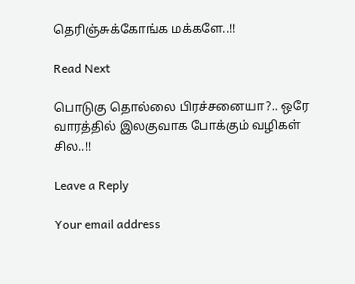தெரிஞ்சுக்கோங்க மக்களே..!!

Read Next

பொடுகு தொல்லை பிரச்சனையா?.. ஒரே வாரத்தில் இலகுவாக போக்கும் வழிகள் சில..!!

Leave a Reply

Your email address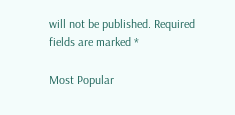will not be published. Required fields are marked *

Most Popular